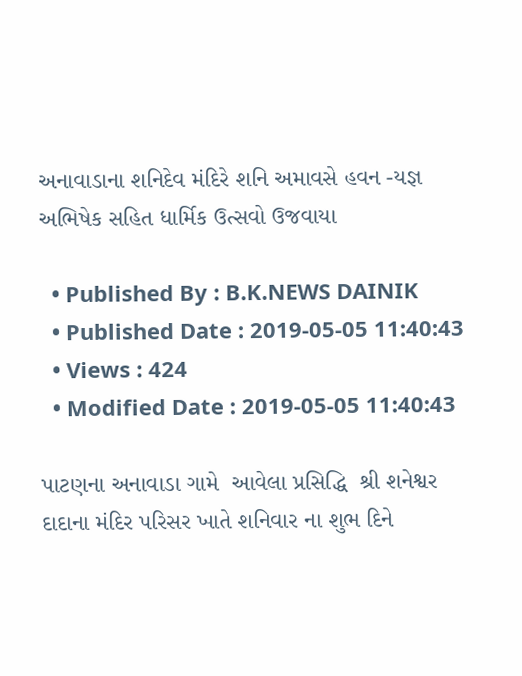અનાવાડાના શનિદેવ મંદિરે શનિ અમાવસે હવન -યજ્ઞ અભિષેક સહિત ધાર્મિક ઉત્સવો ઉજવાયા

  • Published By : B.K.NEWS DAINIK
  • Published Date : 2019-05-05 11:40:43
  • Views : 424
  • Modified Date : 2019-05-05 11:40:43

પાટણના અનાવાડા ગામે  આવેલા પ્રસિદ્ધિ  શ્રી શનેશ્વર દાદાના મંદિર પરિસર ખાતે શનિવાર ના શુભ દિને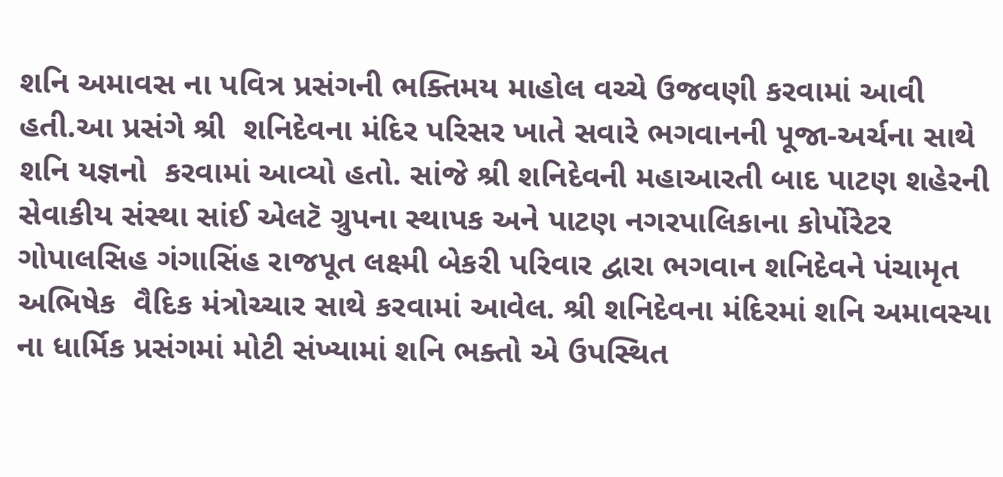શનિ અમાવસ ના પવિત્ર પ્રસંગની ભક્તિમય માહોલ વચ્ચે ઉજવણી કરવામાં આવી હતી.આ પ્રસંગે શ્રી  શનિદેવના મંદિર પરિસર ખાતે સવારે ભગવાનની પૂજા-અર્ચના સાથે શનિ યજ્ઞનો  કરવામાં આવ્યો હતો. સાંજે શ્રી શનિદેવની મહાઆરતી બાદ પાટણ શહેરની સેવાકીય સંસ્થા સાંઈ એલટૅ ગ્રુપના સ્થાપક અને પાટણ નગરપાલિકાના કોર્પોરેટર ગોપાલસિહ ગંગાસિંહ રાજપૂત લક્ષ્મી બેકરી પરિવાર દ્વારા ભગવાન શનિદેવને પંચામૃત અભિષેક  વૈદિક મંત્રોચ્ચાર સાથે કરવામાં આવેલ. શ્રી શનિદેવના મંદિરમાં શનિ અમાવસ્યા ના ધાર્મિક પ્રસંગમાં મોટી સંખ્યામાં શનિ ભક્તો એ ઉપસ્થિત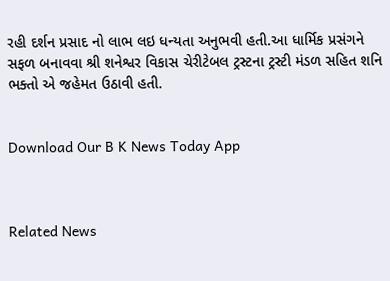રહી દર્શન પ્રસાદ નો લાભ લઇ ધન્યતા અનુભવી હતી.આ ધાર્મિક પ્રસંગને સફળ બનાવવા શ્રી શનેશ્વર વિકાસ ચેરીટેબલ ટ્રસ્ટના ટ્રસ્ટી મંડળ સહિત શનિ ભક્તો એ જહેમત ઉઠાવી હતી.


Download Our B K News Today App



Related News